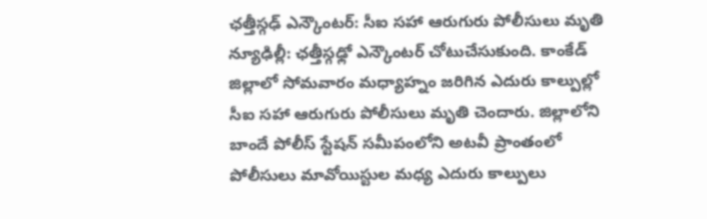ఛత్తీస్గఢ్ ఎన్కౌంటర్: సీఐ సహా ఆరుగురు పోలీసులు మృతి
న్యూఢిల్లీ: ఛత్తీస్గఢ్లో ఎన్కౌంటర్ చోటుచేసుకుంది. కాంకేడ్ జిల్లాలో సోమవారం మధ్యాహ్నం జరిగిన ఎదురు కాల్పుల్లో సీఐ సహా ఆరుగురు పోలీసులు మృతి చెందారు. జిల్లాలోని బాందే పోలీస్ స్టేషన్ సమీపంలోని అటవీ ప్రాంతంలో పోలీసులు మావోయిస్టుల మధ్య ఎదురు కాల్పులు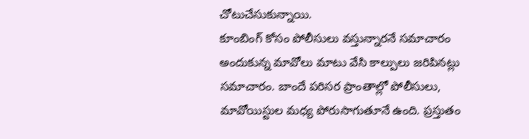చోటుచేసుకున్నాయి.
కూంబింగ్ కోసం పోలీసులు వస్తున్నారనే సమాచారం అందుకున్న మావోలు మాటు వేసి కాల్పులు జరిపినట్లు సమాచారం. బాందే పరిసర ప్రాంతాల్లో పోలీసులు, మావోయిస్టుల మధ్య పోరుసాగుతూనే ఉంది. ప్రస్తుతం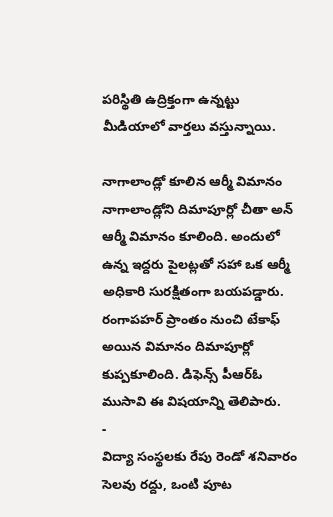పరిస్థితి ఉద్రిక్తంగా ఉన్నట్టు మీడియాలో వార్తలు వస్తున్నాయి.

నాగాలాండ్లో కూలిన ఆర్మీ విమానం
నాగాలాండ్లోని దిమాపూర్లో చీతా అన్ ఆర్మీ విమానం కూలింది. అందులో ఉన్న ఇద్దరు పైలట్లతో సహా ఒక ఆర్మీ అధికారి సురక్షితంగా బయపడ్డారు. రంగాపహర్ ప్రాంతం నుంచి టేకాఫ్ అయిన విమానం దిమాపూర్లో కుప్పకూలింది. డిఫెన్స్ పీఆర్ఓ ముసావి ఈ విషయాన్ని తెలిపారు.
-
విద్యా సంస్థలకు రేపు రెండో శనివారం సెలవు రద్దు, ఒంటి పూట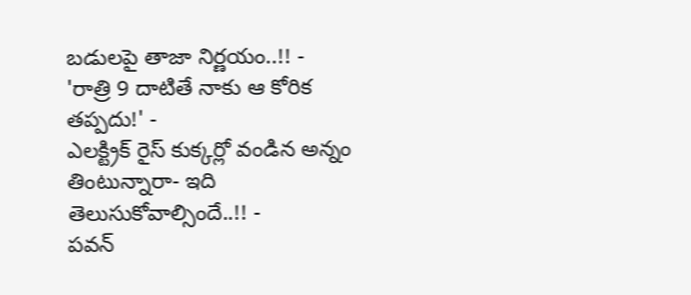బడులపై తాజా నిర్ణయం..!! -
'రాత్రి 9 దాటితే నాకు ఆ కోరిక తప్పదు!' -
ఎలక్ట్రిక్ రైస్ కుక్కర్లో వండిన అన్నం తింటున్నారా- ఇది తెలుసుకోవాల్సిందే..!! -
పవన్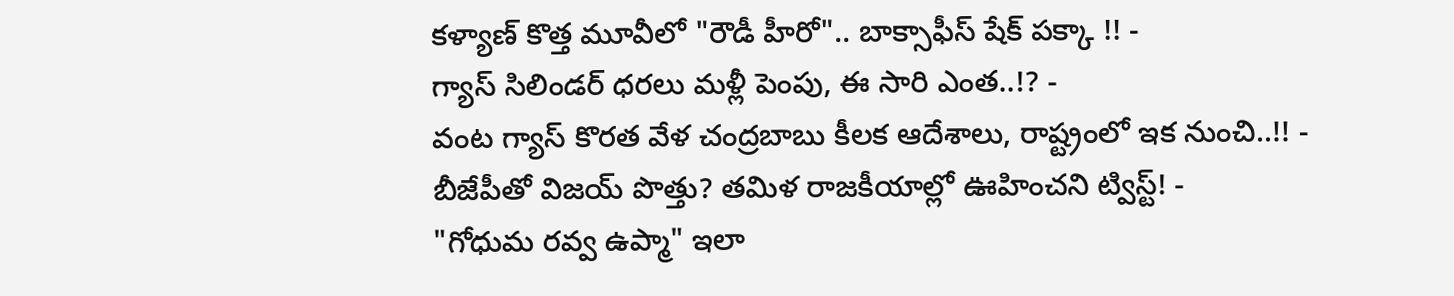కళ్యాణ్ కొత్త మూవీలో "రౌడీ హీరో".. బాక్సాఫీస్ షేక్ పక్కా !! -
గ్యాస్ సిలిండర్ ధరలు మళ్లీ పెంపు, ఈ సారి ఎంత..!? -
వంట గ్యాస్ కొరత వేళ చంద్రబాబు కీలక ఆదేశాలు, రాష్ట్రంలో ఇక నుంచి..!! -
బీజేపీతో విజయ్ పొత్తు? తమిళ రాజకీయాల్లో ఊహించని ట్విస్ట్! -
"గోధుమ రవ్వ ఉప్మా" ఇలా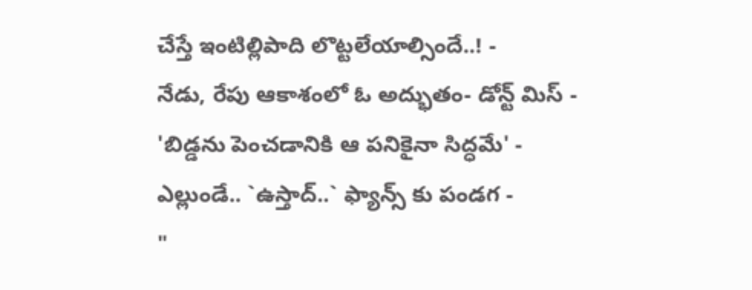చేస్తే ఇంటిల్లిపాది లొట్టలేయాల్సిందే..! -
నేడు, రేపు ఆకాశంలో ఓ అద్భుతం- డోన్ట్ మిస్ -
'బిడ్డను పెంచడానికి ఆ పనికైనా సిద్ధమే' -
ఎల్లుండే.. `ఉస్తాద్..` ఫ్యాన్స్ కు పండగ -
"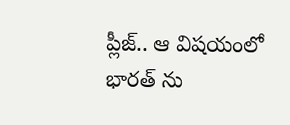ప్లీజ్.. ఆ విషయంలో భారత్ ను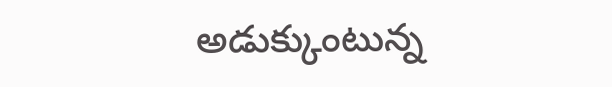అడుక్కుంటున్న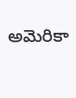అమెరికా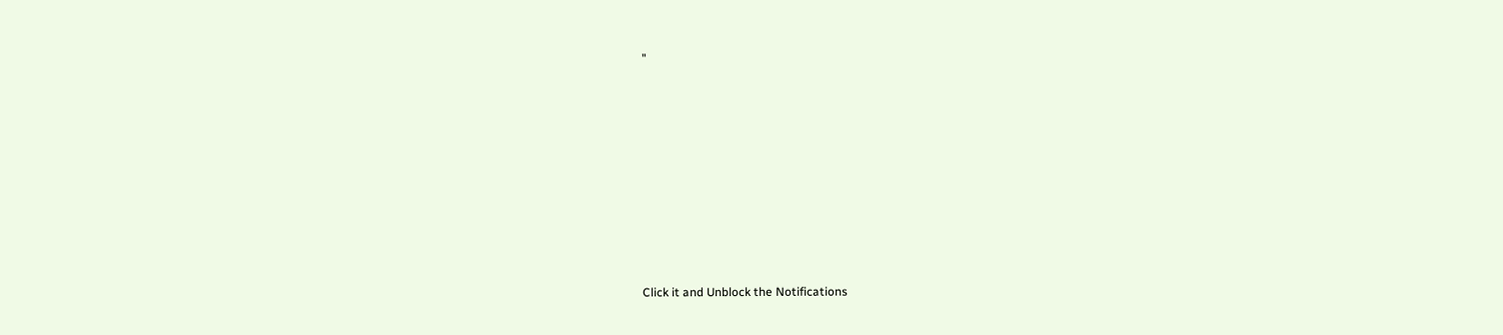"












Click it and Unblock the Notifications